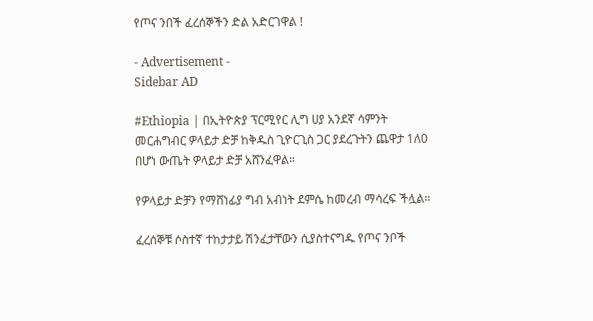የጦና ንበች ፈረሰኞችን ድል አድርገዋል !

- Advertisement -
Sidebar AD

#Ethiopia | በኢትዮጵያ ፕርሚየር ሊግ ሀያ አንደኛ ሳምንት መርሐግብር ዎላይታ ድቻ ከቅዱስ ጊዮርጊስ ጋር ያደረጉትን ጨዋታ 1ለ0 በሆነ ውጤት ዎላይታ ድቻ አሸንፈዋል።

የዎላይታ ድቻን የማሸነፊያ ግብ አብነት ደምሴ ከመረብ ማሳረፍ ችሏል።

ፈረሰኞቹ ሶስተኛ ተከታታይ ሽንፈታቸውን ሲያስተናግዱ የጦና ንቦች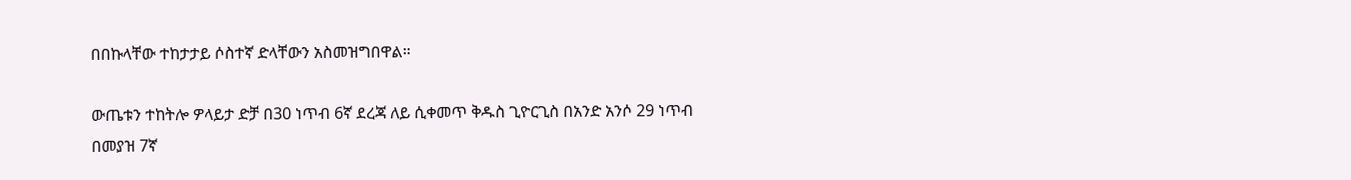በበኩላቸው ተከታታይ ሶስተኛ ድላቸውን አስመዝግበዋል።

ውጤቱን ተከትሎ ዎላይታ ድቻ በ30 ነጥብ 6ኛ ደረጃ ለይ ሲቀመጥ ቅዱስ ጊዮርጊስ በአንድ አንሶ 29 ነጥብ በመያዝ 7ኛ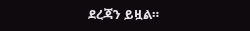ደረጃን ይዟል።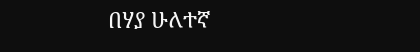በሃያ ሁለተኛ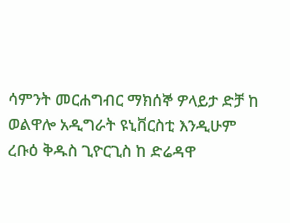ሳምንት መርሐግብር ማክሰኞ ዎላይታ ድቻ ከ ወልዋሎ አዲግራት ዩኒቨርስቲ እንዲሁም ረቡዕ ቅዱስ ጊዮርጊስ ከ ድሬዳዋ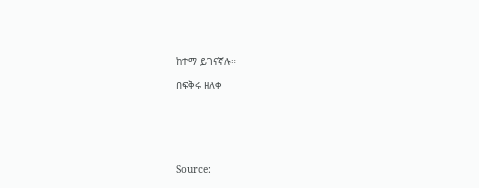ከተማ ይገናኛሉ።

በፍቅሩ ዘለቀ






Source: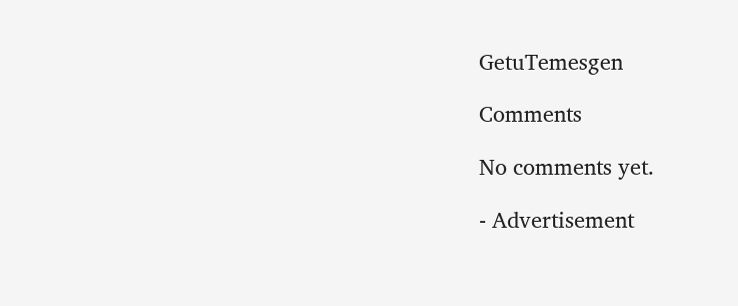GetuTemesgen

Comments

No comments yet.

- Advertisement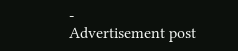-
Advertisement post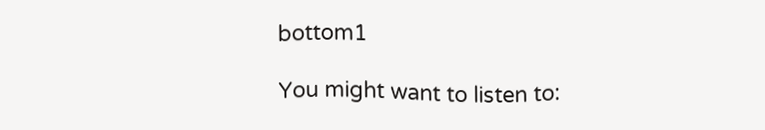bottom1

You might want to listen to: